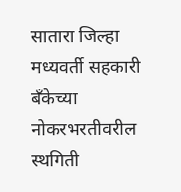सातारा जिल्हा मध्यवर्ती सहकारी बँकेच्या नोकरभरतीवरील स्थगिती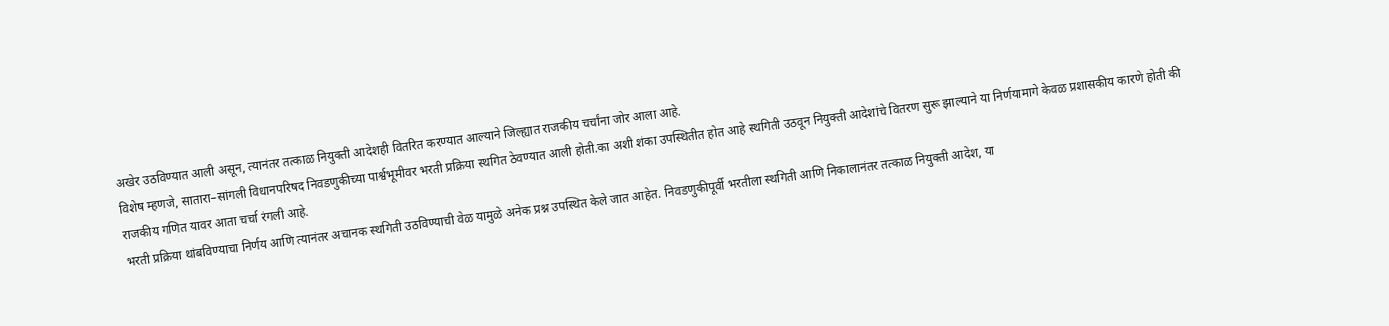अखेर उठविण्यात आली असून, त्यानंतर तत्काळ नियुक्ती आदेशही वितरित करण्यात आल्याने जिल्ह्यात राजकीय चर्चांना जोर आला आहे.
विशेष म्हणजे, सातारा–सांगली विधानपरिषद निवडणुकीच्या पार्श्वभूमीवर भरती प्रक्रिया स्थगित ठेवण्यात आली होती.का अशी शंका उपस्थितीत होत आहे स्थगिती उठवून नियुक्ती आदेशांचे वितरण सुरू झाल्याने या निर्णयामागे केवळ प्रशासकीय कारणे होती की राजकीय गणित यावर आता चर्चा रंगली आहे.
भरती प्रक्रिया थांबविण्याचा निर्णय आणि त्यानंतर अचानक स्थगिती उठविण्याची वेळ यामुळे अनेक प्रश्न उपस्थित केले जात आहेत. निवडणुकीपूर्वी भरतीला स्थगिती आणि निकालानंतर तत्काळ नियुक्ती आदेश, या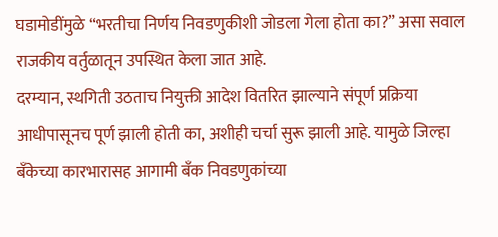घडामोडींमुळे “भरतीचा निर्णय निवडणुकीशी जोडला गेला होता का?” असा सवाल राजकीय वर्तुळातून उपस्थित केला जात आहे.
दरम्यान, स्थगिती उठताच नियुक्ती आदेश वितरित झाल्याने संपूर्ण प्रक्रिया आधीपासूनच पूर्ण झाली होती का, अशीही चर्चा सुरू झाली आहे. यामुळे जिल्हा बँकेच्या कारभारासह आगामी बँक निवडणुकांच्या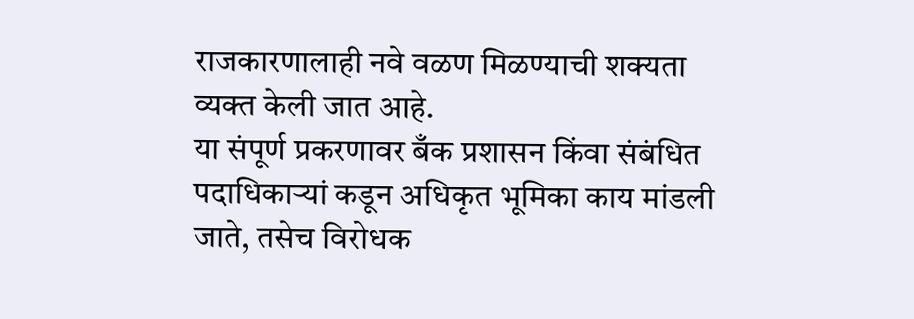राजकारणालाही नवे वळण मिळण्याची शक्यता व्यक्त केली जात आहे.
या संपूर्ण प्रकरणावर बँक प्रशासन किंवा संबंधित पदाधिकाऱ्यां कडून अधिकृत भूमिका काय मांडली जाते, तसेच विरोधक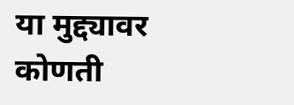या मुद्द्यावर कोणती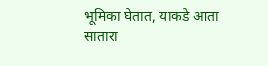भूमिका घेतात, याकडे आता सातारा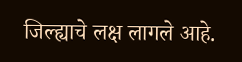जिल्ह्याचे लक्ष लागले आहे.